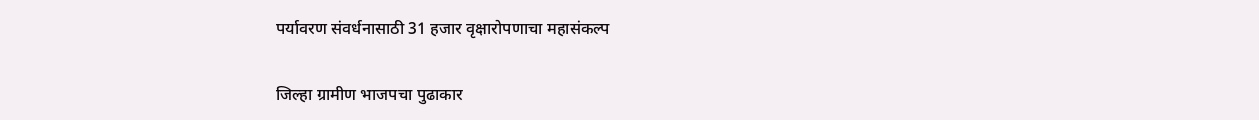पर्यावरण संवर्धनासाठी 31 हजार वृक्षारोपणाचा महासंकल्प

जिल्हा ग्रामीण भाजपचा पुढाकार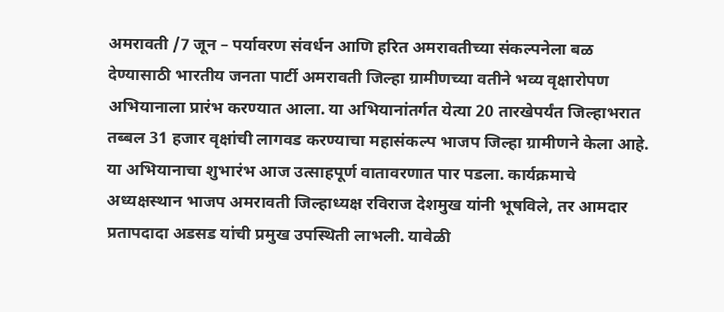अमरावती /7 जून – पर्यावरण संवर्धन आणि हरित अमरावतीच्या संकल्पनेला बळ देण्यासाठी भारतीय जनता पार्टी अमरावती जिल्हा ग्रामीणच्या वतीने भव्य वृक्षारोपण अभियानाला प्रारंभ करण्यात आला. या अभियानांतर्गत येत्या 20 तारखेपर्यंत जिल्हाभरात तब्बल 31 हजार वृक्षांची लागवड करण्याचा महासंकल्प भाजप जिल्हा ग्रामीणने केला आहे. या अभियानाचा शुभारंभ आज उत्साहपूर्ण वातावरणात पार पडला. कार्यक्रमाचे अध्यक्षस्थान भाजप अमरावती जिल्हाध्यक्ष रविराज देशमुख यांनी भूषविले, तर आमदार प्रतापदादा अडसड यांची प्रमुख उपस्थिती लाभली. यावेळी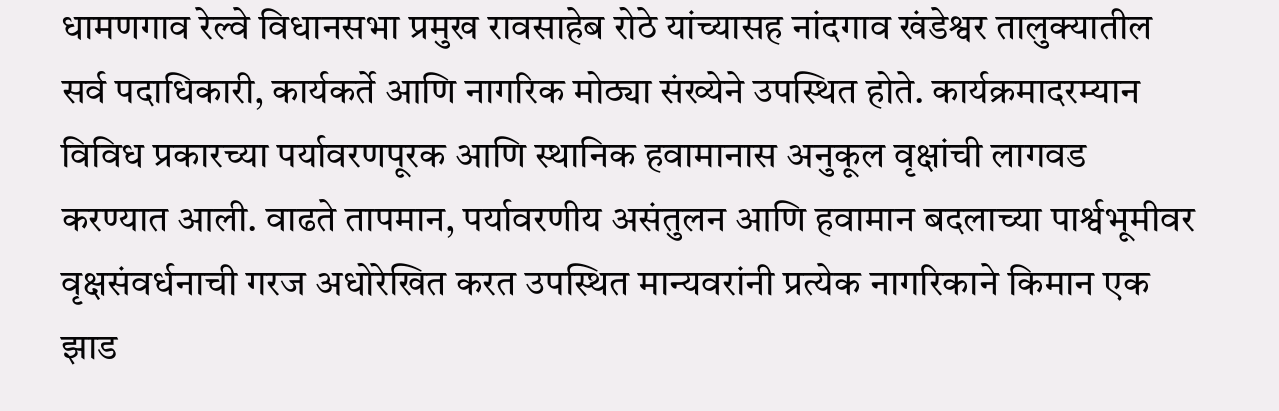धामणगाव रेल्वे विधानसभा प्रमुख रावसाहेब रोठे यांच्यासह नांदगाव खंडेश्वर तालुक्यातील सर्व पदाधिकारी, कार्यकर्ते आणि नागरिक मोठ्या संख्येने उपस्थित होते. कार्यक्रमादरम्यान विविध प्रकारच्या पर्यावरणपूरक आणि स्थानिक हवामानास अनुकूल वृक्षांची लागवड करण्यात आली. वाढते तापमान, पर्यावरणीय असंतुलन आणि हवामान बदलाच्या पार्श्वभूमीवर वृक्षसंवर्धनाची गरज अधोरेखित करत उपस्थित मान्यवरांनी प्रत्येक नागरिकाने किमान एक झाड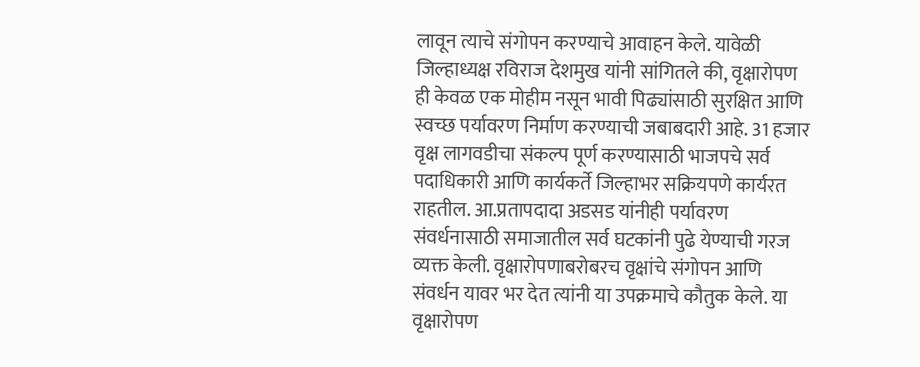लावून त्याचे संगोपन करण्याचे आवाहन केले. यावेळी जिल्हाध्यक्ष रविराज देशमुख यांनी सांगितले की, वृक्षारोपण ही केवळ एक मोहीम नसून भावी पिढ्यांसाठी सुरक्षित आणि स्वच्छ पर्यावरण निर्माण करण्याची जबाबदारी आहे. 31 हजार वृक्ष लागवडीचा संकल्प पूर्ण करण्यासाठी भाजपचे सर्व पदाधिकारी आणि कार्यकर्ते जिल्हाभर सक्रियपणे कार्यरत राहतील. आ.प्रतापदादा अडसड यांनीही पर्यावरण संवर्धनासाठी समाजातील सर्व घटकांनी पुढे येण्याची गरज व्यक्त केली. वृक्षारोपणाबरोबरच वृक्षांचे संगोपन आणि संवर्धन यावर भर देत त्यांनी या उपक्रमाचे कौतुक केले. या वृक्षारोपण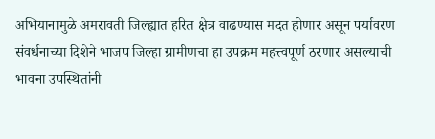अभियानामुळे अमरावती जिल्ह्यात हरित क्षेत्र वाढण्यास मदत होणार असून पर्यावरण संवर्धनाच्या दिशेने भाजप जिल्हा ग्रामीणचा हा उपक्रम महत्त्वपूर्ण ठरणार असल्याची भावना उपस्थितांनी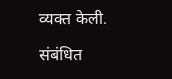व्यक्त केली.

संबंधित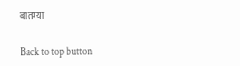बातम्या

Back to top button